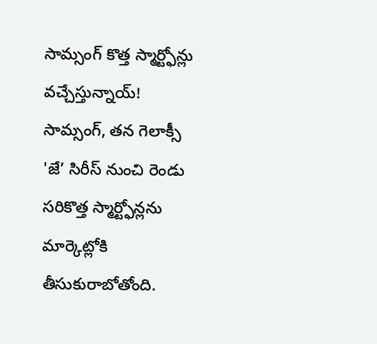సామ్సంగ్ కొత్త స్మార్ట్ఫోన్లు వచ్చేస్తున్నాయ్!
సామ్సంగ్, తన గెలాక్సీ 'జే’ సిరీస్ నుంచి రెండు సరికొత్త స్మార్ట్ఫోన్లను మార్కెట్లోకి తీసుకురాబోతోంది.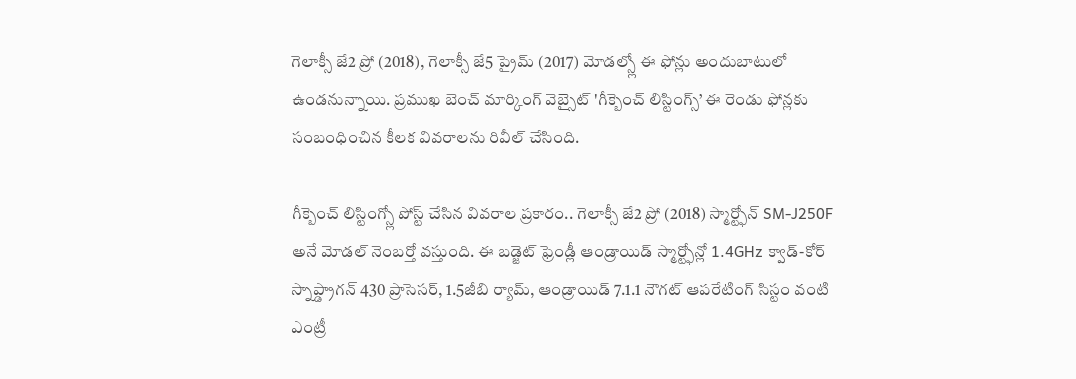గెలాక్సీ జే2 ప్రో (2018), గెలాక్సీ జే5 ప్రైమ్ (2017) మోడల్స్లో ఈ ఫోన్లు అందుబాటులో ఉండనున్నాయి. ప్రముఖ బెంచ్ మార్కింగ్ వెబ్సైట్ 'గీక్బెంచ్ లిస్టింగ్స్’ ఈ రెండు ఫోన్లకు సంబంధించిన కీలక వివరాలను రివీల్ చేసింది.

గీక్బెంచ్ లిస్టింగ్స్లో పోస్ట్ చేసిన వివరాల ప్రకారం.. గెలాక్సీ జే2 ప్రో (2018) స్మార్ట్ఫోన్ SM-J250F అనే మోడల్ నెంబర్తో వస్తుంది. ఈ బడ్జెట్ ఫ్రెండ్లీ ఆండ్రాయిడ్ స్మార్ట్ఫోన్లో 1.4GHz క్వాడ్-కోర్ స్నాప్డ్రాగన్ 430 ప్రాసెసర్, 1.5జీబి ర్యామ్, ఆండ్రాయిడ్ 7.1.1 నౌగట్ ఆపరేటింగ్ సిస్టం వంటి ఎంట్రీ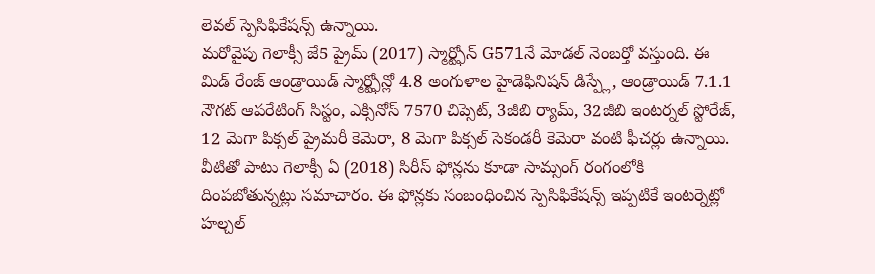లెవల్ స్పెసిఫికేషన్స్ ఉన్నాయి.
మరోవైపు గెలాక్సీ జే5 ప్రైమ్ (2017) స్మార్ట్ఫోన్ G571నే మోడల్ నెంబర్తో వస్తుంది. ఈ మిడ్ రేంజ్ ఆండ్రాయిడ్ స్మార్ట్ఫోన్లో 4.8 అంగుళాల హైడెఫినిషన్ డిస్ప్లే, ఆండ్రాయిడ్ 7.1.1 నౌగట్ ఆపరేటింగ్ సిస్టం, ఎక్సినోస్ 7570 చిప్సెట్, 3జీబి ర్యామ్, 32జీబి ఇంటర్నల్ స్టోరేజ్, 12 మెగా పిక్సల్ ప్రైమరీ కెమెరా, 8 మెగా పిక్సల్ సెకండరీ కెమెరా వంటి ఫీచర్లు ఉన్నాయి.
వీటితో పాటు గెలాక్సీ ఏ (2018) సిరీస్ ఫోన్లను కూడా సామ్సంగ్ రంగంలోకి దింపబోతున్నట్లు సమాచారం. ఈ ఫోన్లకు సంబంధించిన స్పెసిఫికేషన్స్ ఇప్పటికే ఇంటర్నెట్లో హల్చల్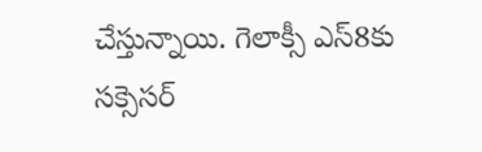చేస్తున్నాయి. గెలాక్సీ ఎస్8కు సక్సెసర్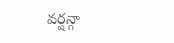వర్షన్గా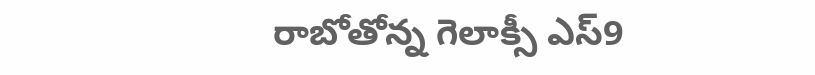రాబోతోన్న గెలాక్సీ ఎస్9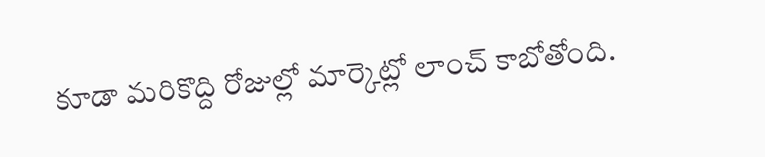కూడా మరికొద్ది రోజుల్లో మార్కెట్లో లాంచ్ కాబోతోంది.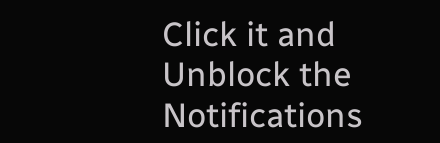Click it and Unblock the Notifications